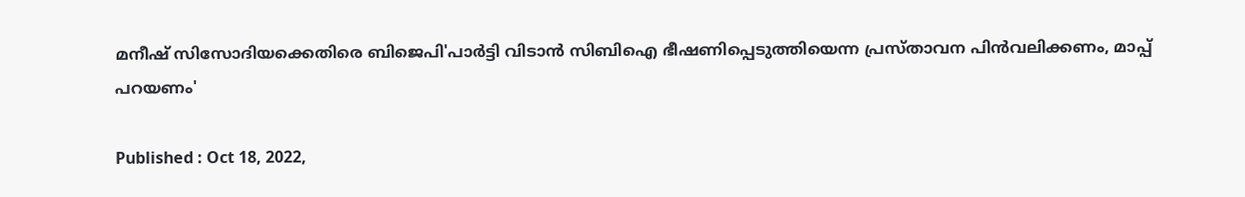മനീഷ് സിസോദിയക്കെതിരെ ബിജെപി'പാർട്ടി വിടാൻ സിബിഐ ഭീഷണിപ്പെടുത്തിയെന്ന പ്രസ്താവന പിന്‍വലിക്കണം, മാപ്പ് പറയണം'

Published : Oct 18, 2022,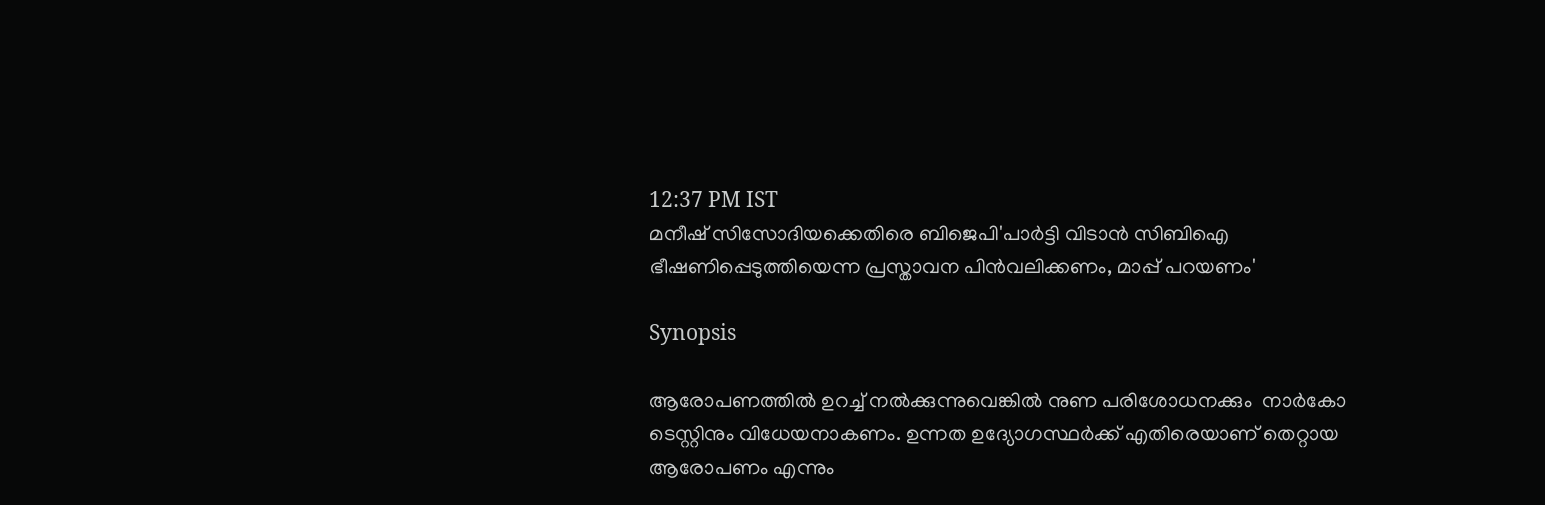12:37 PM IST
മനീഷ് സിസോദിയക്കെതിരെ ബിജെപി'പാർട്ടി വിടാൻ സിബിഐ  ഭീഷണിപ്പെടുത്തിയെന്ന പ്രസ്താവന പിന്‍വലിക്കണം, മാപ്പ് പറയണം'

Synopsis

ആരോപണത്തില്‍ ഉറച്ച് നല്‍ക്കുന്നുവെങ്കില്‍ നുണ പരിശോധനക്കും  നാർകോ ടെസ്റ്റിനും വിധേയനാകണം. ഉന്നത ഉദ്യോഗസ്ഥർക്ക് എതിരെയാണ് തെറ്റായ ആരോപണം എന്നും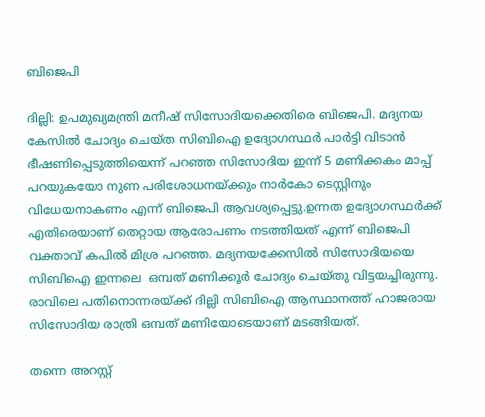ബിജെപി

ദില്ലി: ഉപമുഖ്യമന്ത്രി മനീഷ് സിസോദിയക്കെതിരെ ബിജെപി. മദ്യനയ കേസില്‍ ചോദ്യം ചെയ്ത സിബിഐ ഉദ്യോഗസ്ഥര്‍ പാർട്ടി വിടാൻ  ഭീഷണിപ്പെടുത്തിയെന്ന് പറഞ്ഞ സിസോദിയ ഇന്ന് 5 മണിക്കകം മാപ്പ് പറയുകയോ നുണ പരിശോധനയ്ക്കും നാർകോ ടെസ്റ്റിനും വിധേയനാകണം എന്ന് ബിജെപി ആവശ്യപ്പെട്ടു.ഉന്നത ഉദ്യോഗസ്ഥർക്ക് എതിരെയാണ് തെറ്റായ ആരോപണം നടത്തിയത് എന്ന് ബിജെപി വക്താവ് കപിൽ മിശ്ര പറഞ്ഞ. മദ്യനയക്കേസില്‍ സിസോദിയയെ സിബിഐ ഇന്നലെ  ഒമ്പത് മണിക്കൂർ ചോദ്യം ചെയ്തു വിട്ടയച്ചിരുന്നു. രാവിലെ പതിനൊന്നരയ്ക്ക് ദില്ലി സിബിഐ ആസ്ഥാനത്ത് ഹാജരായ സിസോദിയ രാത്രി ഒമ്പത് മണിയോടെയാണ് മടങ്ങിയത്.

തന്നെ അറസ്റ്റ്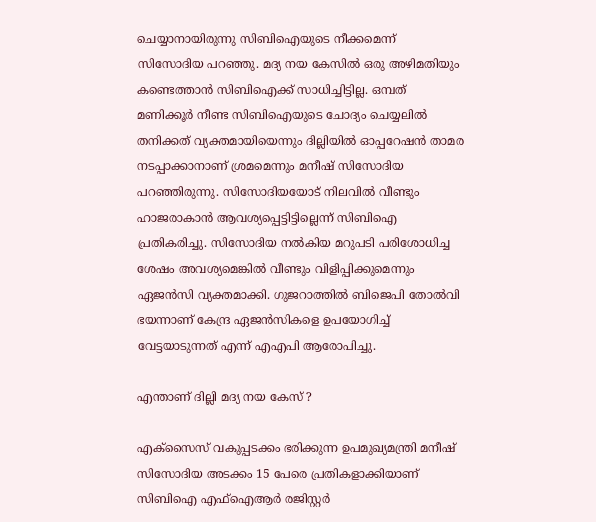ചെയ്യാനായിരുന്നു സിബിഐയുടെ നീക്കമെന്ന് സിസോദിയ പറഞ്ഞു. മദ്യ നയ കേസിൽ ഒരു അഴിമതിയും കണ്ടെത്താൻ സിബിഐക്ക് സാധിച്ചിട്ടില്ല. ഒമ്പത് മണിക്കൂർ നീണ്ട സിബിഐയുടെ ചോദ്യം ചെയ്യലിൽ തനിക്കത് വ്യക്തമായിയെന്നും ദില്ലിയിൽ ഓപ്പറേഷൻ താമര നടപ്പാക്കാനാണ് ശ്രമമെന്നും മനീഷ് സിസോദിയ പറഞ്ഞിരുന്നു. സിസോദിയയോട് നിലവിൽ വീണ്ടും ഹാജരാകാൻ ആവശ്യപ്പെട്ടിട്ടില്ലെന്ന് സിബിഐ പ്രതികരിച്ചു. സിസോദിയ നൽകിയ മറുപടി പരിശോധിച്ച ശേഷം അവശ്യമെങ്കിൽ വീണ്ടും വിളിപ്പിക്കുമെന്നും ഏജൻസി വ്യക്തമാക്കി. ഗുജറാത്തിൽ ബിജെപി തോൽവി ഭയന്നാണ് കേന്ദ്ര ഏജൻസികളെ ഉപയോഗിച്ച് വേട്ടയാടുന്നത് എന്ന് എഎപി ആരോപിച്ചു.

എന്താണ് ദില്ലി മദ്യ നയ കേസ് ?

എക്സൈസ് വകുപ്പടക്കം ഭരിക്കുന്ന ഉപമുഖ്യമന്ത്രി മനീഷ് സിസോദിയ അടക്കം 15 പേരെ പ്രതികളാക്കിയാണ് സിബിഐ എഫ്ഐആർ രജിസ്റ്റർ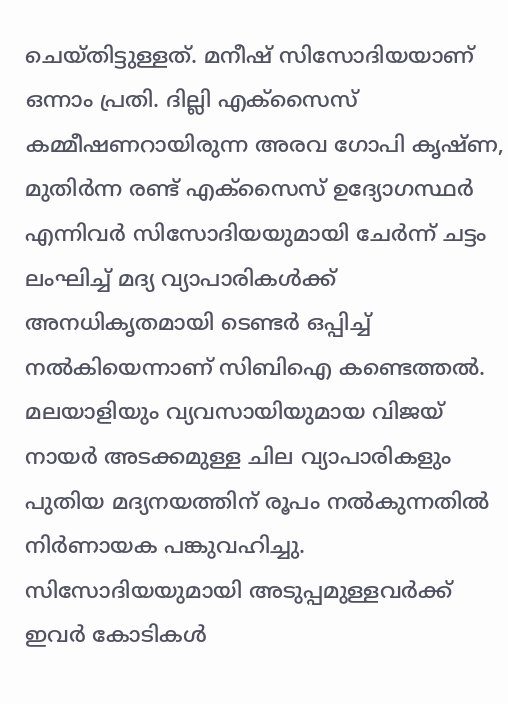ചെയ്തിട്ടുള്ളത്. മനീഷ് സിസോദിയയാണ് ഒന്നാം പ്രതി. ദില്ലി എക്സൈസ് കമ്മീഷണറായിരുന്ന അരവ ഗോപി കൃഷ്ണ, മുതി‍ർന്ന രണ്ട് എക്സൈസ് ഉദ്യോഗസ്ഥർ എന്നിവർ സിസോദിയയുമായി ചേർന്ന് ചട്ടം ലംഘിച്ച് മദ്യ വ്യാപാരികൾക്ക് അനധികൃതമായി ടെണ്ടർ ഒപ്പിച്ച് നല്‍കിയെന്നാണ് സിബിഐ കണ്ടെത്തല്‍. മലയാളിയും വ്യവസായിയുമായ വിജയ് നായർ അടക്കമുള്ള ചില വ്യാപാരികളും പുതിയ മദ്യനയത്തിന് രൂപം നല്‍കുന്നതില്‍ നിർണായക പങ്കുവഹിച്ചു. സിസോദിയയുമായി അടുപ്പമുള്ളവർക്ക് ഇവർ കോടികൾ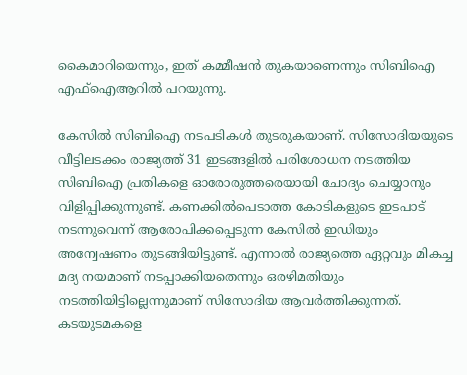കൈമാറിയെന്നും, ഇത് കമ്മീഷന്‍ തുകയാണെന്നും സിബിഐ എഫ്ഐആറില്‍ പറയുന്നു.

കേസില്‍ സിബിഐ നടപടികൾ തുടരുകയാണ്. സിസോദിയയുടെ വീട്ടിലടക്കം രാജ്യത്ത് 31 ഇടങ്ങളില്‍ പരിശോധന നടത്തിയ സിബിഐ പ്രതികളെ ഓരോരുത്തരെയായി ചോദ്യം ചെയ്യാനും വിളിപ്പിക്കുന്നുണ്ട്. കണക്കില്‍പെടാത്ത കോടികളുടെ ഇടപാട് നടന്നുവെന്ന് ആരോപിക്കപ്പെടുന്ന കേസില്‍ ഇഡിയും അന്വേഷണം തുടങ്ങിയിട്ടുണ്ട്. എന്നാല്‍ രാജ്യത്തെ ഏറ്റവും മികച്ച മദ്യ നയമാണ് നടപ്പാക്കിയതെന്നും ഒരഴിമതിയും നടത്തിയിട്ടില്ലെന്നുമാണ് സിസോദിയ ആവർത്തിക്കുന്നത്. കടയുടമകളെ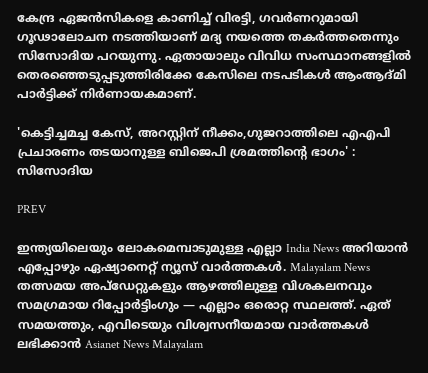കേന്ദ്ര ഏജന്‍സികളെ കാണിച്ച് വിരട്ടി, ഗവർണറുമായി ഗൂഢാലോചന നടത്തിയാണ് മദ്യ നയത്തെ തകർത്തതെന്നും സിസോദിയ പറയുന്നു. ഏതായാലും വിവിധ സംസ്ഥാനങ്ങളില്‍ തെരഞ്ഞെടുപ്പടുത്തിരിക്കേ കേസിലെ നടപടികൾ ആംആദ്മി പാർട്ടിക്ക് നിർണായകമാണ്.

'കെട്ടിച്ചമച്ച കേസ്, അറസ്റ്റിന് നീക്കം,ഗുജറാത്തിലെ എഎപി പ്രചാരണം തടയാനുള്ള ബിജെപി ശ്രമത്തിന്റെ ഭാഗം' : സിസോദിയ

PREV

ഇന്ത്യയിലെയും ലോകമെമ്പാടുമുള്ള എല്ലാ India News അറിയാൻ എപ്പോഴും ഏഷ്യാനെറ്റ് ന്യൂസ് വാർത്തകൾ. Malayalam News   തത്സമയ അപ്‌ഡേറ്റുകളും ആഴത്തിലുള്ള വിശകലനവും സമഗ്രമായ റിപ്പോർട്ടിംഗും — എല്ലാം ഒരൊറ്റ സ്ഥലത്ത്. ഏത് സമയത്തും, എവിടെയും വിശ്വസനീയമായ വാർത്തകൾ ലഭിക്കാൻ Asianet News Malayalam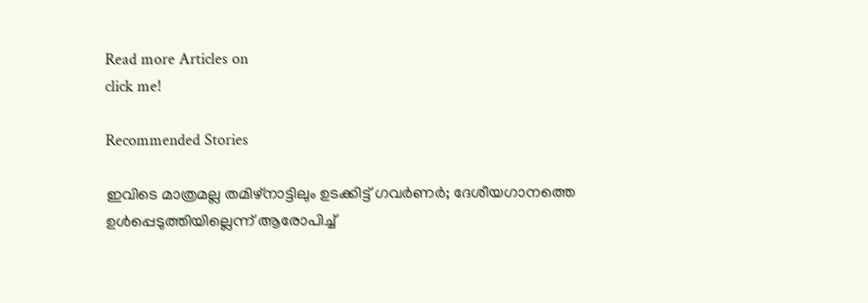Read more Articles on
click me!

Recommended Stories

ഇവിടെ മാത്രമല്ല തമിഴ്നാട്ടിലും ഉടക്കിട്ട് ഗവർണർ; ദേശീയഗാനത്തെ ഉൾപ്പെടുത്തിയില്ലെന്ന് ആരോപിച്ച്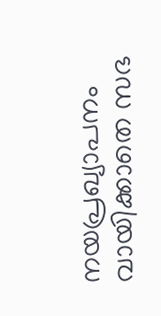നയപ്രഖ്യാപനം വായിക്കാതെ സഭ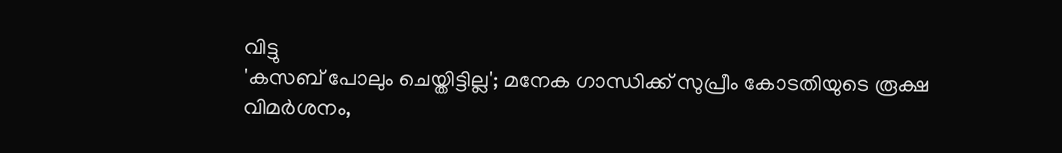വിട്ടു
'കസബ് പോലും ചെയ്തിട്ടില്ല'; മനേക ഗാന്ധിക്ക് സുപ്രീം കോടതിയുടെ രൂക്ഷ വിമർശനം,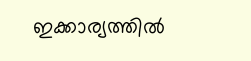ഇക്കാര്യത്തില്‍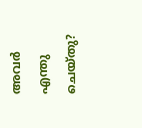അവർ എന്തു ചെയ്തു?